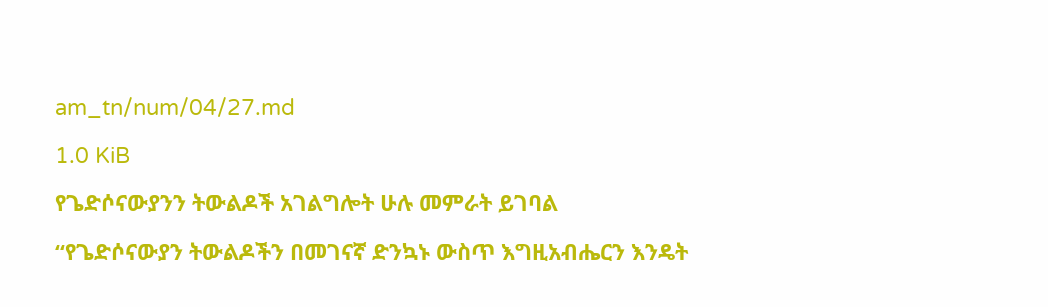am_tn/num/04/27.md

1.0 KiB

የጌድሶናውያንን ትውልዶች አገልግሎት ሁሉ መምራት ይገባል

“የጌድሶናውያን ትውልዶችን በመገናኛ ድንኳኑ ውስጥ እግዚአብሔርን እንዴት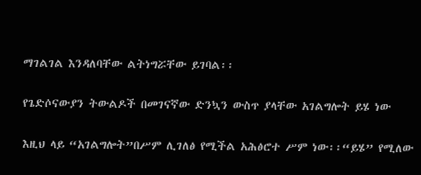ማገልገል እንዳለባቸው ልትነግሯቸው ይገባል፡፡

የጌድሶናውያን ትውልዶች በመገናኛው ድንኳን ውስጥ ያላቸው አገልግሎት ይሄ ነው

እዚህ ላይ “አገልግሎት”በሥም ሊገለፅ የሚችል አሕፅሮተ ሥም ነው፡፡“ይሄ” የሚለው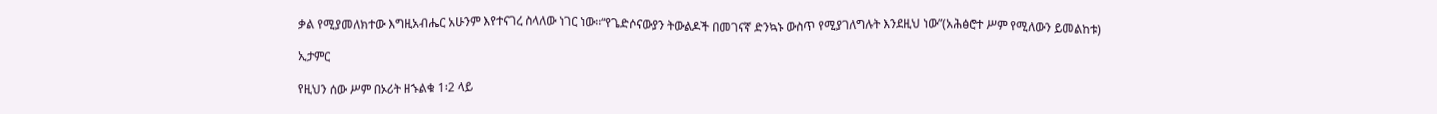ቃል የሚያመለክተው እግዚአብሔር አሁንም እየተናገረ ስላለው ነገር ነው፡፡“የጌድሶናውያን ትውልዶች በመገናኛ ድንኳኑ ውስጥ የሚያገለግሉት እንደዚህ ነው”(አሕፅሮተ ሥም የሚለውን ይመልከቱ)

ኢታምር

የዚህን ሰው ሥም በኦሪት ዘኁልቁ 1፡2 ላይ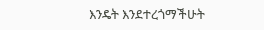እንዴት እንደተረጎማችሁት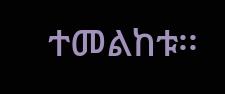ተመልከቱ፡፡